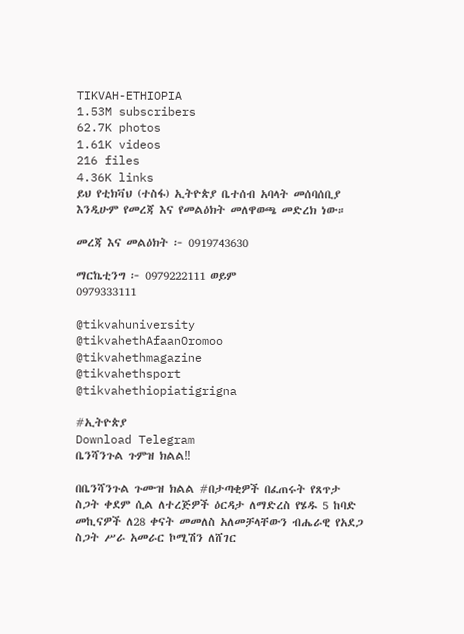TIKVAH-ETHIOPIA
1.53M subscribers
62.7K photos
1.61K videos
216 files
4.36K links
ይህ የቲክቫህ (ተስፋ) ኢትዮጵያ ቤተሰብ አባላት መሰባሰቢያ እንዲሁም የመረጃ እና የመልዕክት መለዋወጫ መድረክ ነው።

መረጃ እና መልዕክት ፦ 0919743630

ማርኬቲንግ ፦ 0979222111 ወይም
0979333111

@tikvahuniversity
@tikvahethAfaanOromoo
@tikvahethmagazine
@tikvahethsport
@tikvahethiopiatigrigna

#ኢትዮጵያ
Download Telegram
ቤንሻንጉል ጉምዝ ክልል‼

በቤንሻንጉል ጉሙዝ ክልል #በታጣቂዎች በፈጠሩት የጸጥታ ስጋት ቀደም ሲል ለተረጅዎች ዕርዳታ ለማድረስ የሄዱ 5 ከባድ መኪናዎች ለ28 ቀናት መመለስ አለመቻላቸውን ብሔራዊ የአደጋ ስጋት ሥራ አመራር ኮሚሽን ለሸገር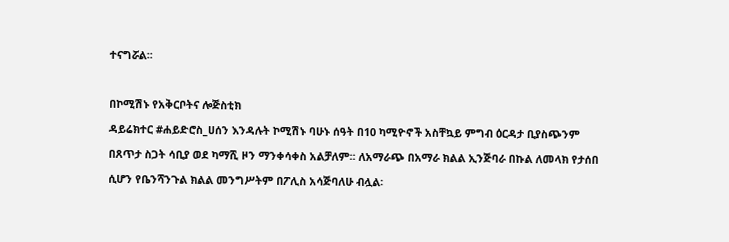ተናግሯል፡፡

በኮሚሽኑ የአቅርቦትና ሎጅስቲክ
ዳይሬክተር #ሐይድሮስ_ሀሰን እንዳሉት ኮሚሽኑ ባሁኑ ሰዓት በ10 ካሚዮኖች አስቸኳይ ምግብ ዕርዳታ ቢያስጭንም በጸጥታ ስጋት ሳቢያ ወደ ካማሺ ዞን ማንቀሳቀስ አልቻለም፡፡ ለአማራጭ በአማራ ክልል ኢንጅባራ በኩል ለመላክ የታሰበ ሲሆን የቤንሻንጉል ክልል መንግሥትም በፖሊስ አሳጅባለሁ ብሏል፡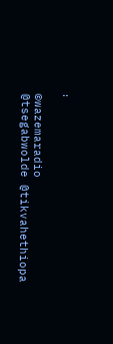፡

©wazemaradio
@tsegabwolde @tikvahethiopa